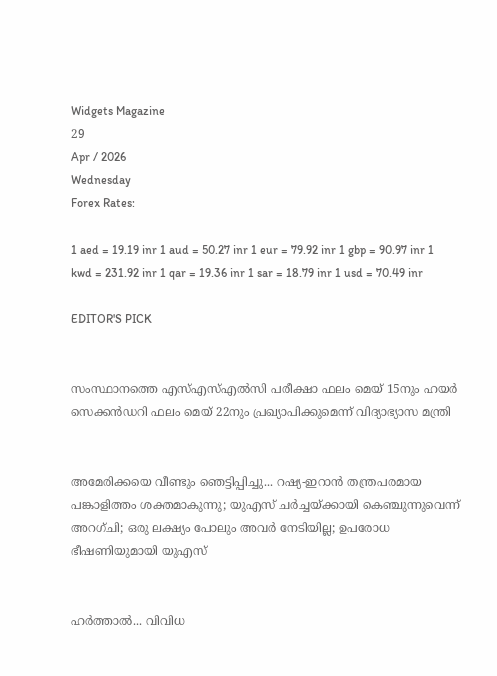Widgets Magazine
29
Apr / 2026
Wednesday
Forex Rates:

1 aed = 19.19 inr 1 aud = 50.27 inr 1 eur = 79.92 inr 1 gbp = 90.97 inr 1 kwd = 231.92 inr 1 qar = 19.36 inr 1 sar = 18.79 inr 1 usd = 70.49 inr

EDITOR'S PICK


സംസ്ഥാനത്തെ എസ്എസ്എൽസി പരീക്ഷാ ഫലം മെയ് 15നും ഹയർ സെക്കൻഡറി ഫലം മെയ് 22നും പ്രഖ്യാപിക്കുമെന്ന് വിദ്യാഭ്യാസ മന്ത്രി


അമേരിക്കയെ വീണ്ടും ഞെട്ടിപ്പിച്ചു... റഷ്യ-ഇറാൻ തന്ത്രപരമായ പങ്കാളിത്തം ശക്തമാകുന്നു; യുഎസ് ചർച്ചയ്ക്കായി കെഞ്ചുന്നുവെന്ന് അറഗ്ചി; ഒരു ലക്ഷ്യം പോലും അവർ നേടിയില്ല; ഉപരോധ ഭീഷണിയുമായി യുഎസ്


ഹര്‍ത്താല്‍... വിവിധ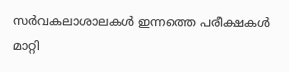സർവകലാശാലകൾ ഇന്നത്തെ പരീക്ഷകൾ മാറ്റി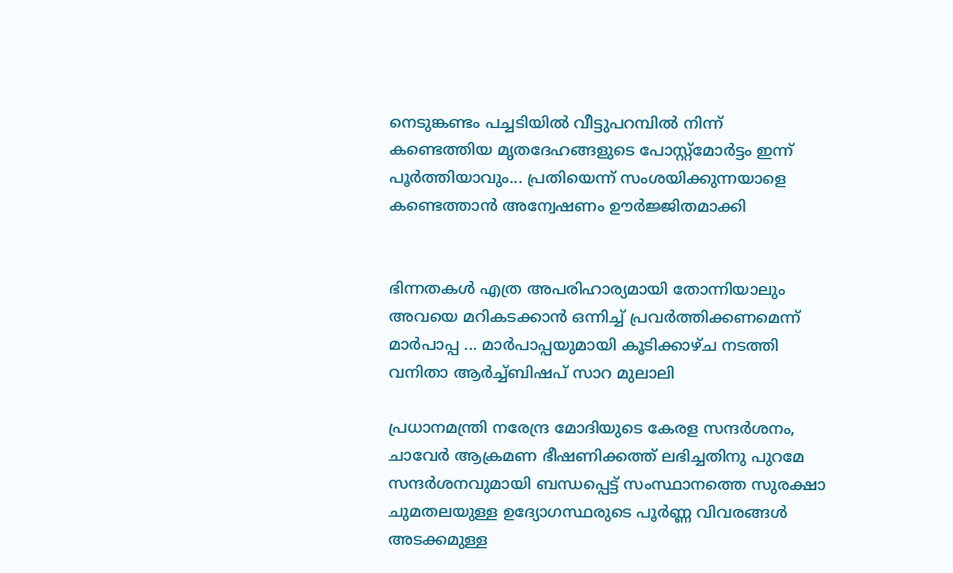നെടുങ്കണ്ടം പച്ചടിയിൽ വീട്ടുപറമ്പിൽ നിന്ന് കണ്ടെത്തിയ മൃതദേഹങ്ങളുടെ പോസ്റ്റ്മോർട്ടം ഇന്ന് പൂർത്തിയാവും... പ്രതിയെന്ന് സംശയിക്കുന്നയാളെ കണ്ടെത്താൻ അന്വേഷണം ഊർജ്ജിതമാക്കി


ഭിന്നതകൾ എത്ര അപരിഹാര്യമായി തോന്നിയാലും അവയെ മറികടക്കാൻ ഒന്നിച്ച്‌ പ്രവർത്തിക്കണമെന്ന് മാർപാപ്പ ... മാർപാപ്പയുമായി കൂടിക്കാഴ്‌ച നടത്തി വനിതാ ആർച്ച്‌ബിഷപ് സാറ മുലാലി

പ്രധാനമന്ത്രി നരേന്ദ്ര മോദിയുടെ കേരള സന്ദർശനം, ചാവേർ ആക്രമണ ഭീഷണിക്കത്ത് ലഭിച്ചതിനു പുറമേ സന്ദർശനവുമായി ബന്ധപ്പെട്ട് സംസ്ഥാനത്തെ സുരക്ഷാ ചുമതലയുള്ള ഉദ്യോഗസ്ഥരുടെ പൂർണ്ണ വിവരങ്ങൾ അടക്കമുള്ള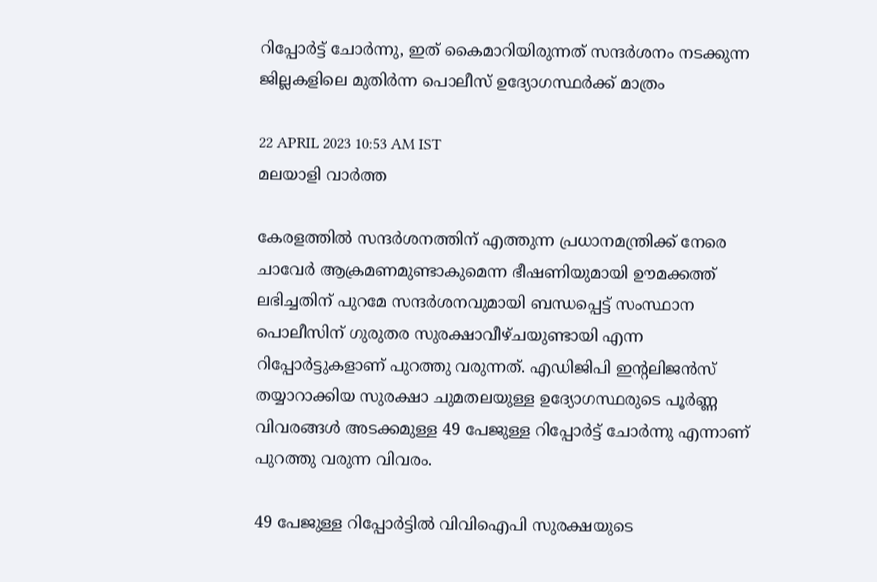റിപ്പോർട്ട് ചോർന്നു, ഇത് കൈമാറിയിരുന്നത് സന്ദർശനം നടക്കുന്ന ജില്ലകളിലെ മുതിർന്ന പൊലീസ് ഉദ്യോഗസ്ഥർക്ക് മാത്രം

22 APRIL 2023 10:53 AM IST
മലയാളി വാര്‍ത്ത

കേരളത്തിൽ സന്ദർശനത്തിന് എത്തുന്ന പ്രധാനമന്ത്രിക്ക് നേരെ ചാവേർ ആക്രമണമുണ്ടാകുമെന്ന ഭീഷണിയുമായി ഊമക്കത്ത് ലഭിച്ചതിന് പുറമേ സന്ദർശനവുമായി ബന്ധപ്പെട്ട് സംസ്ഥാന പൊലീസിന് ഗുരുതര സുരക്ഷാവീഴ്ചയുണ്ടായി എന്ന റിപ്പോർട്ടുകളാണ് പുറത്തു വരുന്നത്. എഡിജിപി ഇന്റലിജൻസ് തയ്യാറാക്കിയ സുരക്ഷാ ചുമതലയുള്ള ഉദ്യോഗസ്ഥരുടെ പൂർണ്ണ വിവരങ്ങൾ അടക്കമുള്ള 49 പേജുള്ള റിപ്പോർട്ട് ചോർന്നു എന്നാണ് പുറത്തു വരുന്ന വിവരം.

49 പേജുള്ള റിപ്പോർട്ടിൽ വിവിഐപി സുരക്ഷയുടെ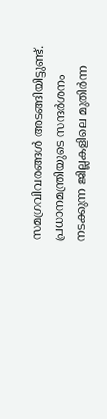സമഗ്രവിവരങ്ങൾ അടങ്ങിയിട്ടുണ്ട്. പ്രധാനമന്ത്രിയുടെ സന്ദർശനം നടക്കുന്ന ജില്ലകളിലെ മുതിർന്ന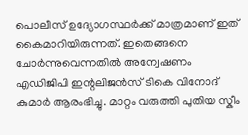പൊലീസ് ഉദ്യോഗസ്ഥർക്ക് മാത്രമാണ് ഇത് കൈമാറിയിരുന്നത്. ഇതെങ്ങനെ ചോർന്നുവെന്നതിൽ അന്വേഷണം എഡിജിപി ഇന്റലിജൻസ് ടികെ വിനോദ് കുമാർ ആരംഭിച്ചു. മാറ്റം വരുത്തി പുതിയ സ്കീം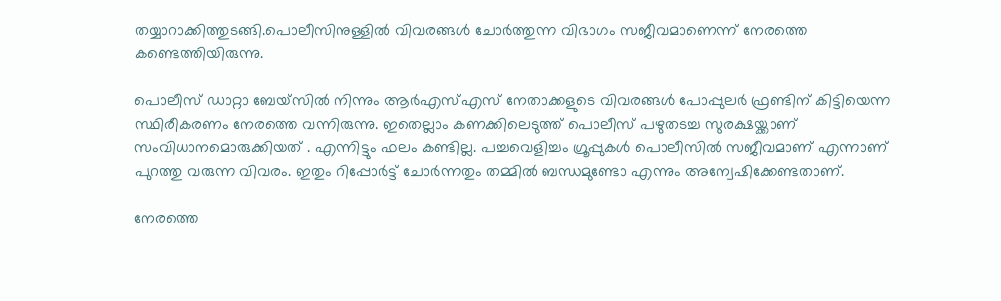തയ്യാറാക്കിത്തുടങ്ങി.പൊലീസിനുള്ളിൽ വിവരങ്ങൾ ചോർത്തുന്ന വിഭാഗം സജീവമാണെന്ന് നേരത്തെ കണ്ടെത്തിയിരുന്നു.

പൊലീസ് ഡാറ്റാ ബേയ്‌സിൽ നിന്നും ആർഎസ്എസ് നേതാക്കളുടെ വിവരങ്ങൾ പോപ്പുലർ ഫ്രണ്ടിന് കിട്ടിയെന്ന സ്ഥിരീകരണം നേരത്തെ വന്നിരുന്നു. ഇതെല്ലാം കണക്കിലെടുത്ത് പൊലീസ് പഴുതടച്ച സുരക്ഷയ്ക്കാണ് സംവിധാനമൊരുക്കിയത് . എന്നിട്ടും ഫലം കണ്ടില്ല. പച്ചവെളിച്ചം ഗ്രൂപ്പുകൾ പൊലീസിൽ സജീവമാണ് എന്നാണ് പുറത്തു വരുന്ന വിവരം. ഇതും റിപ്പോർട്ട് ചോർന്നതും തമ്മിൽ ബന്ധമുണ്ടോ എന്നും അന്വേഷിക്കേണ്ടതാണ്.

നേരത്തെ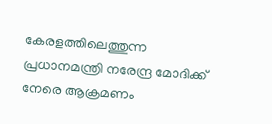കേരളത്തിലെത്തുന്ന പ്രധാനമന്ത്രി നരേന്ദ്ര മോദിക്ക് നേരെ ആക്രമണം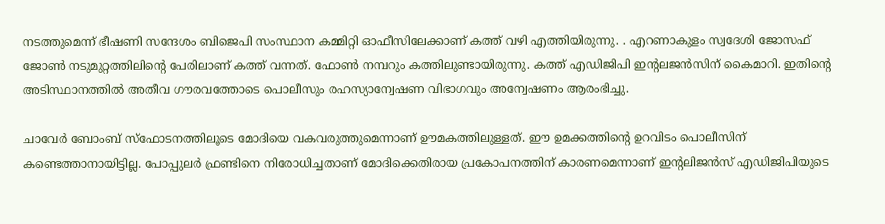നടത്തുമെന്ന് ഭീഷണി സന്ദേശം ബിജെപി സംസ്ഥാന കമ്മിറ്റി ഓഫീസിലേക്കാണ് കത്ത് വഴി എത്തിയിരുന്നു. . എറണാകുളം സ്വദേശി ജോസഫ് ജോൺ നടുമുറ്റത്തിലിന്റെ പേരിലാണ് കത്ത് വന്നത്. ഫോൺ നമ്പറും കത്തിലുണ്ടായിരുന്നു. കത്ത് എഡിജിപി ഇന്റലജൻസിന് കൈമാറി. ഇതിന്റെ അടിസ്ഥാനത്തിൽ അതീവ ഗൗരവത്തോടെ പൊലീസും രഹസ്യാന്വേഷണ വിഭാഗവും അന്വേഷണം ആരംഭിച്ചു.

ചാവേർ ബോംബ് സ്ഫോടനത്തിലൂടെ മോദിയെ വകവരുത്തുമെന്നാണ് ഊമകത്തിലുള്ളത്. ഈ ഉമക്കത്തിന്റെ ഉറവിടം പൊലീസിന് കണ്ടെത്താനായിട്ടില്ല. പോപ്പുലർ ഫ്രണ്ടിനെ നിരോധിച്ചതാണ് മോദിക്കെതിരായ പ്രകോപനത്തിന് കാരണമെന്നാണ് ഇന്റലിജൻസ് എഡിജിപിയുടെ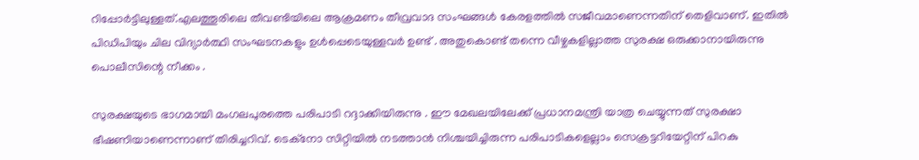റിപ്പോർട്ടിലുള്ളത്.എലത്തൂരിലെ തീവണ്ടിയിലെ ആക്രമണം തീവ്രവാദ സംഘങ്ങൾ കേരളത്തിൽ സജീവമാണെന്നതിന് തെളിവാണ്. ഇതിൽ പിഡിപിയും ചില വിദ്യാർത്ഥി സംഘടനകളും ഉൾപ്പെടെയുള്ളവർ ഉണ്ട് . അതുകൊണ്ട് തന്നെ വീഴ്ചകളില്ലാത്ത സുരക്ഷ ഒരുക്കാനായിരുന്നു പൊലീസിന്റെ നീക്കം .

സുരക്ഷയുടെ ഭാഗമായി മംഗലപുരത്തെ പരിപാടി റദ്ദാക്കിയിരുന്നു . ഈ മേഖലയിലേക്ക് പ്രധാനമന്ത്രി യാത്ര ചെയ്യുന്നത് സുരക്ഷാ ഭീഷണിയാണെന്നാണ് തിരിച്ചറിവ്. ടെക്നോ സിറ്റിയിൽ നടത്താൻ നിശ്ചയിച്ചിരുന്ന പരിപാടികളെല്ലാം സെക്രട്ടറിയേറ്റിന് പിറകു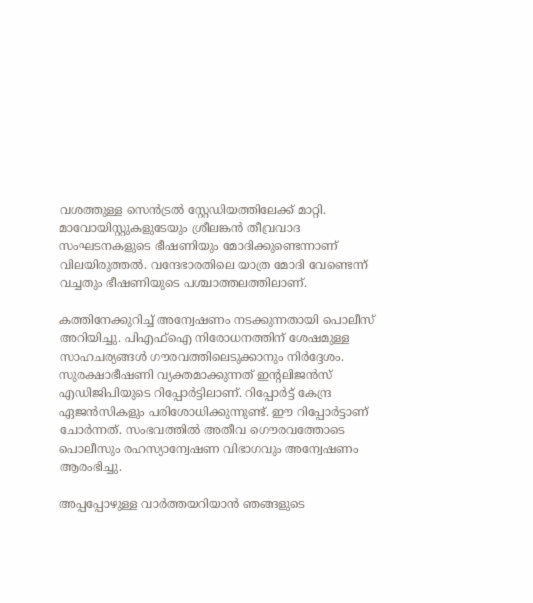വശത്തുള്ള സെൻട്രൽ സ്റ്റേഡിയത്തിലേക്ക് മാറ്റി. മാവോയിസ്റ്റുകളുടേയും ശ്രീലങ്കൻ തീവ്രവാദ സംഘടനകളുടെ ഭീഷണിയും മോദിക്കുണ്ടെന്നാണ് വിലയിരുത്തൽ. വന്ദേഭാരതിലെ യാത്ര മോദി വേണ്ടെന്ന് വച്ചതും ഭീഷണിയുടെ പശ്ചാത്തലത്തിലാണ്.

കത്തിനേക്കുറിച്ച് അന്വേഷണം നടക്കുന്നതായി പൊലീസ് അറിയിച്ചു. പിഎഫ്ഐ നിരോധനത്തിന് ശേഷമുള്ള സാഹചര്യങ്ങൾ ഗൗരവത്തിലെടുക്കാനും നിർദ്ദേശം. സുരക്ഷാഭീഷണി വ്യക്തമാക്കുന്നത് ഇന്റലിജൻസ് എഡിജിപിയുടെ റിപ്പോർട്ടിലാണ്. റിപ്പോർട്ട് കേന്ദ്ര ഏജൻസികളും പരിശോധിക്കുന്നുണ്ട്. ഈ റിപ്പോർട്ടാണ് ചോർന്നത്. സംഭവത്തിൽ അതീവ ഗൌരവത്തോടെ പൊലീസും രഹസ്യാന്വേഷണ വിഭാഗവും അന്വേഷണം ആരംഭിച്ചു.

അപ്പപ്പോഴുള്ള വാര്‍ത്തയറിയാന്‍ ഞങ്ങളുടെ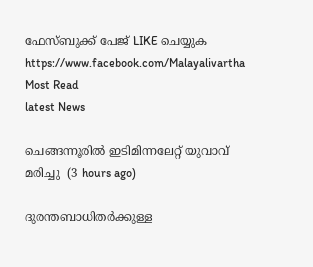ഫേസ്‌ബുക്ക്‌ പേജ് LIKE ചെയ്യുക
https://www.facebook.com/Malayalivartha
Most Read
latest News

ചെങ്ങന്നൂരിൽ ഇടിമിന്നലേറ്റ് യുവാവ് മരിച്ചു  (3 hours ago)

ദുരന്തബാധിതര്‍ക്കുള്ള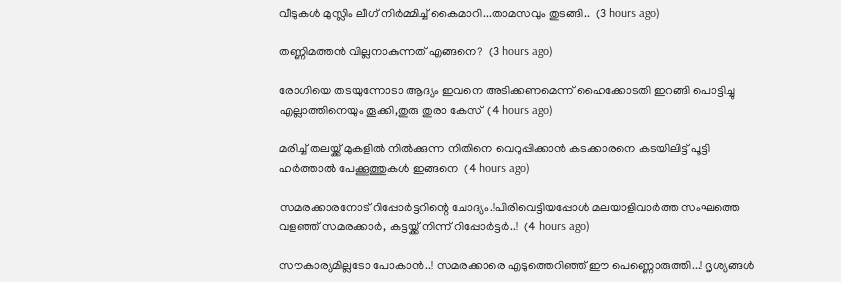വീടുകള്‍ മുസ്ലിം ലീഗ് നിര്‍മ്മിച്ച് കൈമാറി...താമസവും തുടങ്ങി..  (3 hours ago)

തണ്ണിമത്തൻ വില്ലനാകുന്നത് എങ്ങനെ?  (3 hours ago)

രോഗിയെ തടയുന്നോടാ ആദ്യം ഇവനെ അടിക്കണമെന്ന് ഹൈക്കോടതി ഇറങ്ങി പൊട്ടിച്ചു എല്ലാത്തിനെയും തൂക്കി,തുരു തുരാ കേസ്  (4 hours ago)

മരിച്ച് തലയ്ക്ക് മുകളിൽ നിൽക്കുന്ന നിതിനെ വെറുപ്പിക്കാൻ കടക്കാരനെ കടയിലിട്ട് പൂട്ടി ഹർത്താൽ പേക്കൂത്തുകൾ ഇങ്ങനെ  (4 hours ago)

സമരക്കാരനോട് റിപ്പോർട്ടറിന്റെ ചോദ്യം.!പിരിവെട്ടിയപ്പോൾ മലയാളിവാർത്ത സംഘത്തെ വളഞ്ഞ് സമരക്കാർ, കട്ടയ്ക്ക് നിന്ന് റിപ്പോർട്ടർ..!  (4 hours ago)

സൗകാര്യമില്ലടോ പോകാന്‍..! സമരക്കാരെ എടുത്തെറിഞ്ഞ് ഈ പെണ്ണൊരുത്തി...! ദൃശ്യങ്ങൾ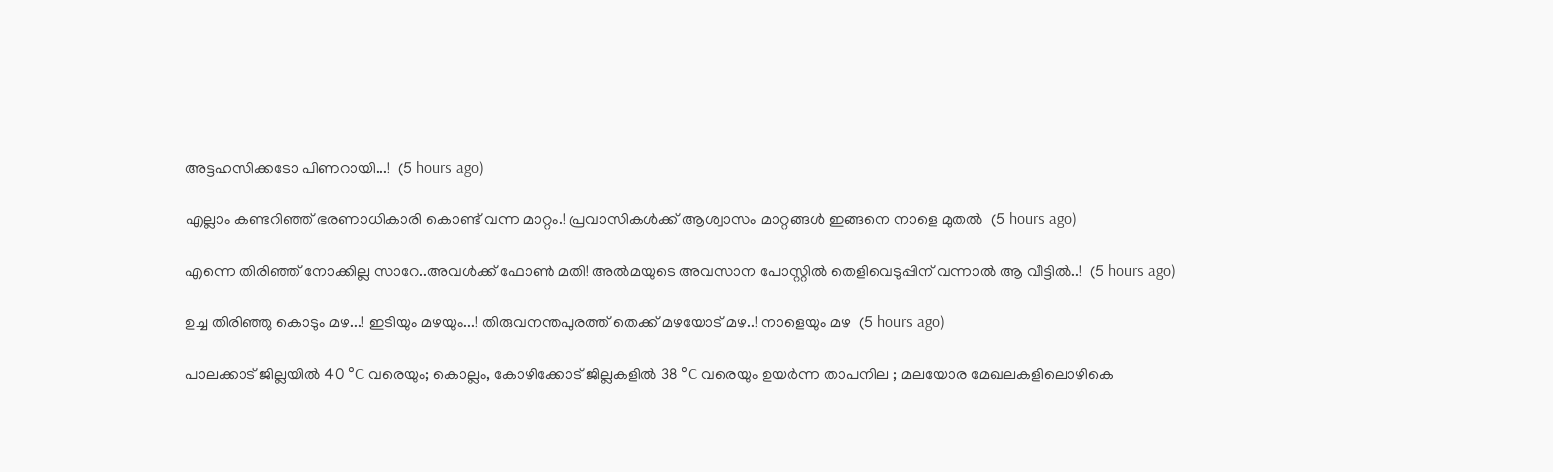അട്ടഹസിക്കടോ പിണറായി...!  (5 hours ago)

എല്ലാം കണ്ടറിഞ്ഞ് ഭരണാധികാരി കൊണ്ട് വന്ന മാറ്റം.! പ്രവാസികൾക്ക് ആശ്വാസം മാറ്റങ്ങൾ ഇങ്ങനെ നാളെ മുതൽ  (5 hours ago)

എന്നെ തിരിഞ്ഞ് നോക്കില്ല സാറേ..അവൾക്ക് ഫോൺ മതി! അൽമയുടെ അവസാന പോസ്റ്റിൽ തെളിവെടുപ്പിന് വന്നാൽ ആ വീട്ടിൽ..!  (5 hours ago)

ഉച്ച തിരിഞ്ഞു കൊടും മഴ...! ഇടിയും മഴയും...! തിരുവനന്തപുരത്ത് തെക്ക് മഴയോട് മഴ..! നാളെയും മഴ  (5 hours ago)

പാലക്കാട് ജില്ലയിൽ 40 °C വരെയും; കൊല്ലം, കോഴിക്കോട് ജില്ലകളിൽ 38 °C വരെയും ഉയർന്ന താപനില ; മലയോര മേഖലകളിലൊഴികെ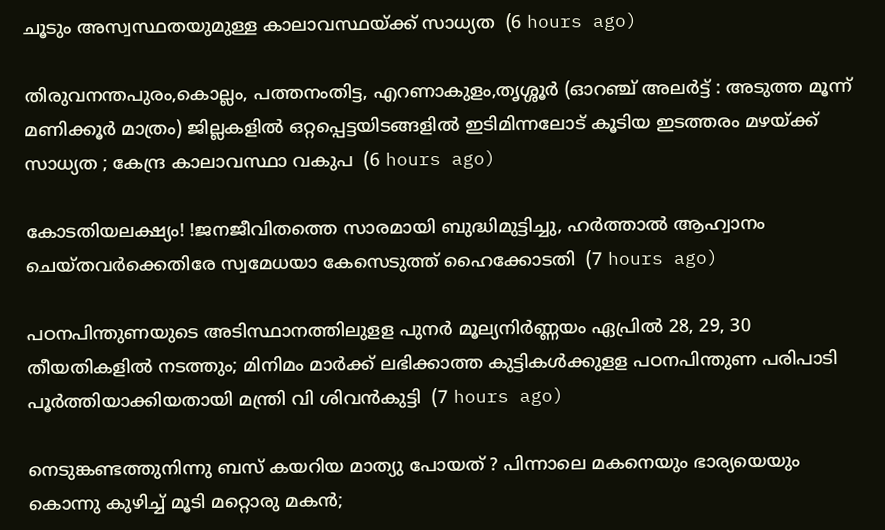ചൂടും അസ്വസ്ഥതയുമുള്ള കാലാവസ്ഥയ്ക്ക് സാധ്യത  (6 hours ago)

തിരുവനന്തപുരം,കൊല്ലം, പത്തനംതിട്ട, എറണാകുളം,തൃശ്ശൂർ (ഓറഞ്ച് അലർട്ട് : അടുത്ത മൂന്ന്‌ മണിക്കൂർ മാത്രം) ജില്ലകളിൽ ഒറ്റപ്പെട്ടയിടങ്ങളിൽ ഇടിമിന്നലോട് കൂടിയ ഇടത്തരം മഴയ്ക്ക് സാധ്യത ; കേന്ദ്ര കാലാവസ്ഥാ വകുപ  (6 hours ago)

കോടതിയലക്ഷ്യം! !ജനജീവിതത്തെ സാരമായി ബുദ്ധിമുട്ടിച്ചു, ഹർത്താൽ ആഹ്വാനം ചെയ്തവർക്കെതിരേ സ്വമേധയാ കേസെടുത്ത് ഹൈക്കോടതി  (7 hours ago)

പഠനപിന്തുണയുടെ അടിസ്ഥാനത്തിലുളള പുനർ മൂല്യനിർണ്ണയം ഏപ്രിൽ 28, 29, 30 തീയതികളിൽ നടത്തും; മിനിമം മാർക്ക് ലഭിക്കാത്ത കുട്ടികൾക്കുളള പഠനപിന്തുണ പരിപാടി പൂർത്തിയാക്കിയതായി മന്ത്രി വി ശിവൻകുട്ടി  (7 hours ago)

നെടുങ്കണ്ടത്തുനിന്നു ബസ് കയറിയ മാത്യു പോയത് ? പിന്നാലെ മകനെയും ഭാര്യയെയും കൊന്നു കുഴിച്ച് മൂടി മറ്റൊരു മകൻ;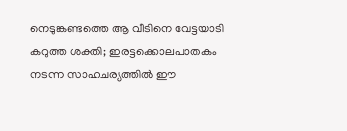നെടുങ്കണ്ടത്തെ ആ വീടിനെ വേട്ടയാടി കറുത്ത ശക്തി; ഇരട്ടക്കൊലപാതകം നടന്ന സാഹചര്യത്തിൽ ഈ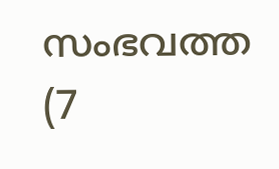സംഭവത്ത  (7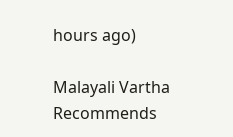hours ago)

Malayali Vartha Recommends